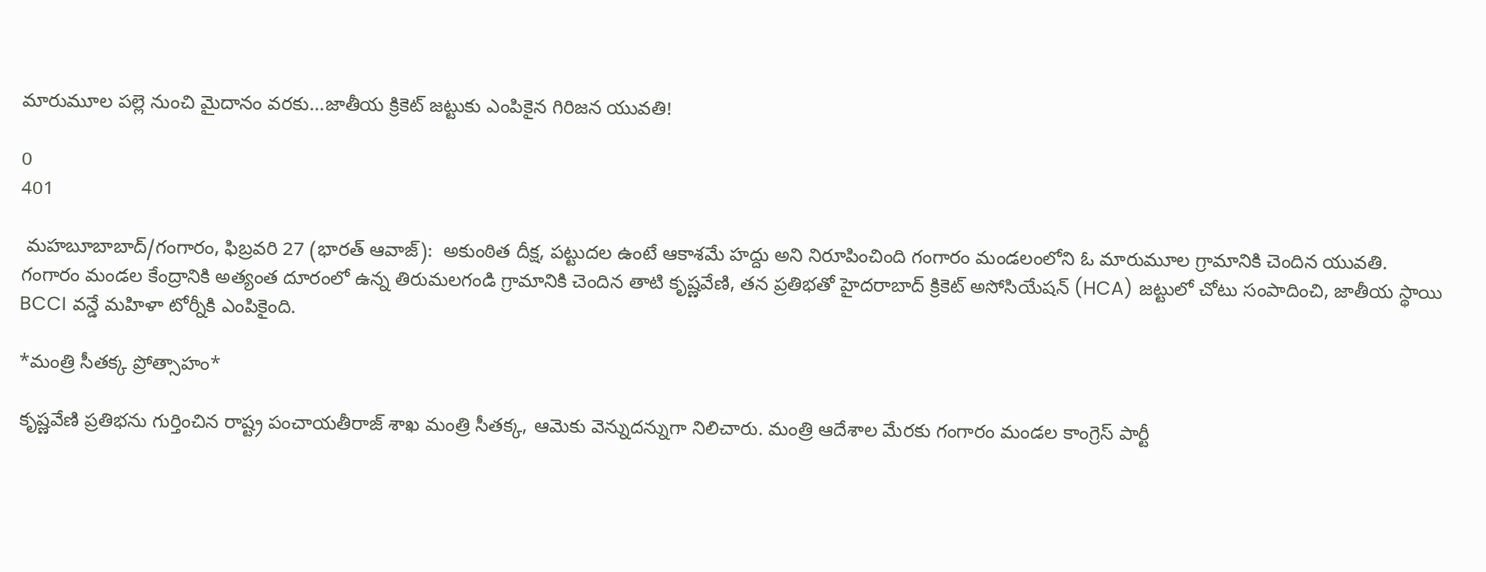మారుమూల పల్లె నుంచి మైదానం వరకు...జాతీయ క్రికెట్ జట్టుకు ఎంపికైన గిరిజన యువతి!

0
401

 మహబూబాబాద్/గంగారం, ఫిబ్రవరి 27 (భారత్ ఆవాజ్):  అకుంఠిత దీక్ష, పట్టుదల ఉంటే ఆకాశమే హద్దు అని నిరూపించింది గంగారం మండలంలోని ఓ మారుమూల గ్రామానికి చెందిన యువతి. గంగారం మండల కేంద్రానికి అత్యంత దూరంలో ఉన్న తిరుమలగండి గ్రామానికి చెందిన తాటి కృష్ణవేణి, తన ప్రతిభతో హైదరాబాద్ క్రికెట్ అసోసియేషన్ (HCA) జట్టులో చోటు సంపాదించి, జాతీయ స్థాయి BCCI వన్డే మహిళా టోర్నీకి ఎంపికైంది.

*మంత్రి సీతక్క ప్రోత్సాహం*

కృష్ణవేణి ప్రతిభను గుర్తించిన రాష్ట్ర పంచాయతీరాజ్ శాఖ మంత్రి సీతక్క, ఆమెకు వెన్నుదన్నుగా నిలిచారు. మంత్రి ఆదేశాల మేరకు గంగారం మండల కాంగ్రెస్ పార్టీ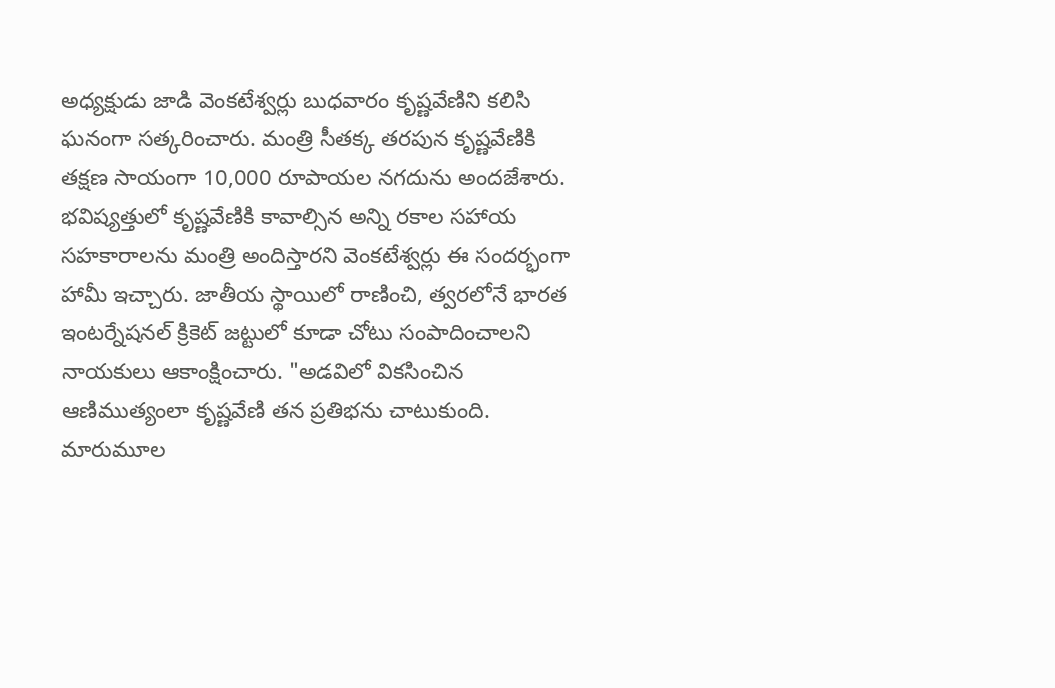అధ్యక్షుడు జాడి వెంకటేశ్వర్లు బుధవారం కృష్ణవేణిని కలిసి ఘనంగా సత్కరించారు. మంత్రి సీతక్క తరపున కృష్ణవేణికి తక్షణ సాయంగా 10,000 రూపాయల నగదును అందజేశారు. భవిష్యత్తులో కృష్ణవేణికి కావాల్సిన అన్ని రకాల సహాయ సహకారాలను మంత్రి అందిస్తారని వెంకటేశ్వర్లు ఈ సందర్భంగా హామీ ఇచ్చారు. జాతీయ స్థాయిలో రాణించి, త్వరలోనే భారత ఇంటర్నేషనల్ క్రికెట్ జట్టులో కూడా చోటు సంపాదించాలని నాయకులు ఆకాంక్షించారు. "అడవిలో వికసించిన ఆణిముత్యంలా కృష్ణవేణి తన ప్రతిభను చాటుకుంది. మారుమూల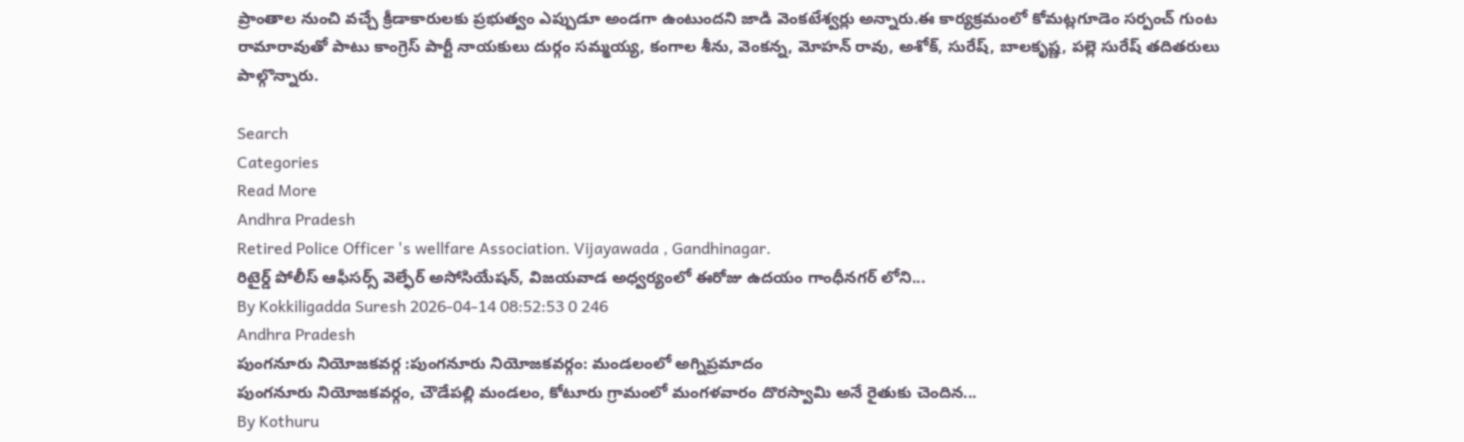ప్రాంతాల నుంచి వచ్చే క్రీడాకారులకు ప్రభుత్వం ఎప్పుడూ అండగా ఉంటుందని జాడి వెంకటేశ్వర్లు అన్నారు.ఈ కార్యక్రమంలో కోమట్లగూడెం సర్పంచ్ గుంట రామారావుతో పాటు కాంగ్రెస్ పార్టీ నాయకులు దుర్గం సమ్మయ్య, కంగాల శీను, వెంకన్న, మోహన్ రావు, అశోక్, సురేష్, బాలకృష్ణ, పల్లె సురేష్ తదితరులు పాల్గొన్నారు.

Search
Categories
Read More
Andhra Pradesh
Retired Police Officer 's wellfare Association. Vijayawada , Gandhinagar.
రిటైర్డ్ పోలీస్ ఆఫీసర్స్ వెల్ఫేర్ అసోసియేషన్, విజయవాడ అధ్వర్యంలో ఈరోజు ఉదయం గాంధీనగర్ లోని...
By Kokkiligadda Suresh 2026-04-14 08:52:53 0 246
Andhra Pradesh
పుంగనూరు నియోజకవర్గ :పుంగనూరు నియోజకవర్గం: మండలంలో అగ్నిప్రమాదం
పుంగనూరు నియోజకవర్గం, చౌడేపల్లి మండలం, కోటూరు గ్రామంలో మంగళవారం దొరస్వామి అనే రైతుకు చెందిన...
By Kothuru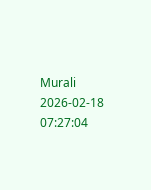Murali 2026-02-18 07:27:04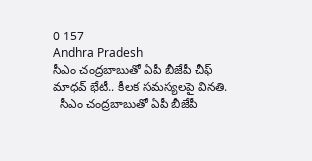0 157
Andhra Pradesh
సీఎం చంద్రబాబుతో ఏపీ బీజేపీ చీఫ్ మాధవ్ భేటీ.. కీలక సమస్యలపై వినతి.
  సీఎం చంద్రబాబుతో ఏపీ బీజేపీ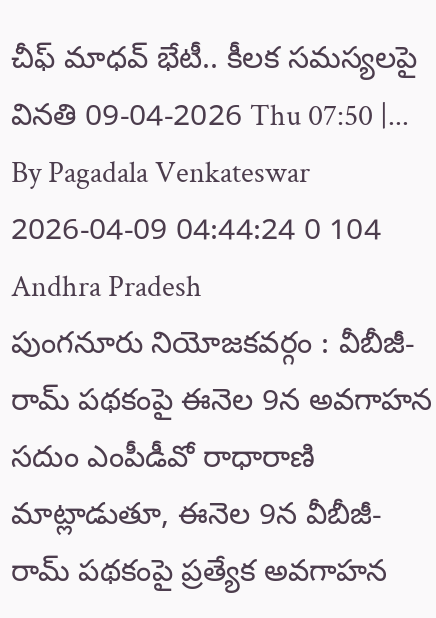చీఫ్ మాధవ్ భేటీ.. కీలక సమస్యలపై వినతి 09-04-2026 Thu 07:50 |...
By Pagadala Venkateswar 2026-04-09 04:44:24 0 104
Andhra Pradesh
పుంగనూరు నియోజకవర్గం : వీబీజీ-రామ్ పథకంపై ఈనెల 9న అవగాహన
సదుం ఎంపీడీవో రాధారాణి మాట్లాడుతూ, ఈనెల 9న వీబీజీ-రామ్ పథకంపై ప్రత్యేక అవగాహన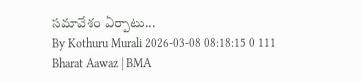సమావేశం ఏర్పాటు...
By Kothuru Murali 2026-03-08 08:18:15 0 111
Bharat Aawaz | BMA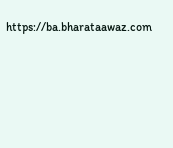https://ba.bharataawaz.com